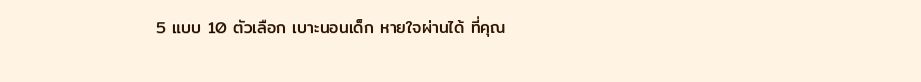5 แบบ 10 ตัวเลือก เบาะนอนเด็ก หายใจผ่านได้ ที่คุณ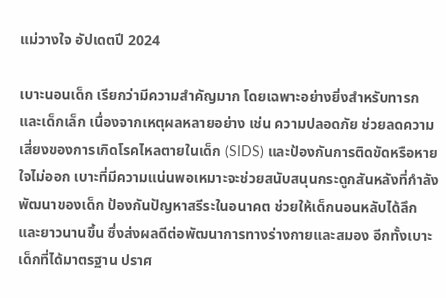แม่วางใจ อัปเดตปี 2024

เบาะนอนเด็ก เรียกว่ามีความสำคัญมาก โดยเฉพาะอย่างยิ่งสำหรับทารก และเด็กเล็ก เนื่องจากเหตุผลหลายอย่าง เช่น ความปลอดภัย ช่วยลดความเสี่ยงของการเกิดโรคไหลตายในเด็ก (SIDS) และป้องกันการติดขัดหรือหายใจไม่ออก เบาะที่มีความแน่นพอเหมาะจะช่วยสนับสนุนกระดูกสันหลังที่กำลังพัฒนาของเด็ก ป้องกันปัญหาสรีระในอนาคต ช่วยให้เด็กนอนหลับได้ลึกและยาวนานขึ้น ซึ่งส่งผลดีต่อพัฒนาการทางร่างกายและสมอง อีกทั้งเบาะเด็กที่ได้มาตรฐาน ปราศ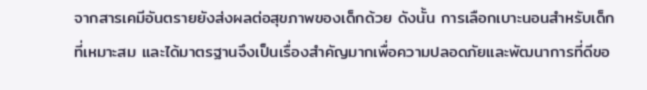จากสารเคมีอันตรายยังส่งผลต่อสุขภาพของเด็กด้วย ดังนั้น การเลือกเบาะนอนสำหรับเด็กที่เหมาะสม และได้มาตรฐานจึงเป็นเรื่องสำคัญมากเพื่อความปลอดภัยและพัฒนาการที่ดีขอ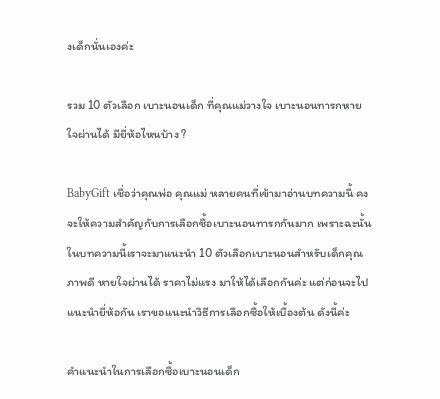งเด็กนั่นเองค่ะ

รวม 10 ตัวเลือก เบาะนอนเด็ก ที่คุณแม่วางใจ เบาะนอนทารกหายใจผ่านได้ มียี่ห้อไหนบ้าง ?

BabyGift เชื่อว่าคุณพ่อ คุณแม่ หลายคนที่เข้ามาอ่านบทความนี้ คงจะให้ความสำคัญกับการเลือกซื้อเบาะนอนทารกกันมาก เพราะฉะนั้นในบทความนี้เราจะมาแนะนำ 10 ตัวเลือกเบาะนอนสำหรับเด็กคุณภาพดี หายใจผ่านได้ ราคาไม่แรง มาให้ได้เลือกกันค่ะ แต่ก่อนจะไปแนะนำยี่ห้อกัน เราขอแนะนำวิธีการเลือกซื้อให้เบื้องต้น ดังนี้ค่ะ

คำแนะนำในการเลือกซื้อเบาะนอนเด็ก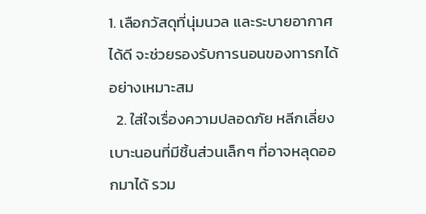1. เลือกวัสดุที่นุ่มนวล และระบายอากาศได้ดี จะช่วยรองรับการนอนของทารกได้อย่างเหมาะสม
  2. ใส่ใจเรื่องความปลอดภัย หลีกเลี่ยงเบาะนอนที่มีชิ้นส่วนเล็กๆ ที่อาจหลุดออกมาได้ รวม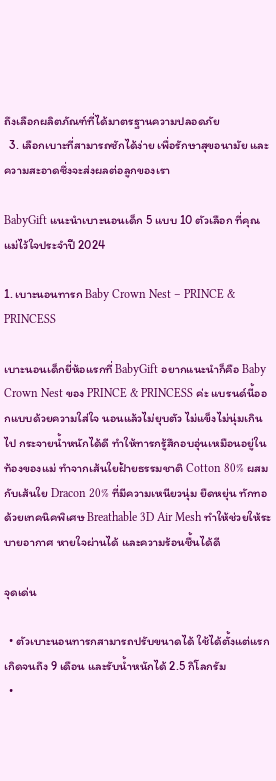ถึงเลือกผลิตภัณฑ์ที่ได้มาตรฐานความปลอดภัย
  3. เลือกเบาะที่สามารถซักได้ง่าย เพื่อรักษาสุขอนามัย และความสะอาดซึ่งจะส่งผลต่อลูกของเรา

BabyGift แนะนำเบาะนอนเด็ก 5 แบบ 10 ตัวเลือก ที่คุณแม่ไว้ใจประจำปี 2024

1. เบาะนอนทารก Baby Crown Nest – PRINCE & PRINCESS

เบาะนอนเด็กยี่ห้อแรกที่ BabyGift อยากแนะนำก็คือ Baby Crown Nest ของ PRINCE & PRINCESS ค่ะ แบรนด์นี้ออกแบบด้วยความใส่ใจ นอนแล้วไม่ยุบตัว ไม่แข็งไม่นุ่มเกินไป กระจายน้ำหนักได้ดี ทำให้ทารกรู้สึกอบอุ่นเหมือนอยู่ในท้องของแม่ ทำจากเส้นใยฝ้ายธรรมชาติ Cotton 80% ผสมกับเส้นใย Dracon 20% ที่มีความเหนียวนุ่ม ยืดหยุ่น ทักทอด้วยเทคนิคพิเศษ Breathable 3D Air Mesh ทำให้ช่วยให้ระบายอากาศ หายใจผ่านได้ และความร้อนชื้นได้ดี

จุดเด่น

  • ตัวเบาะนอนทารกสามารถปรับขนาดได้ ใช้ได้ตั้งแต่แรกเกิดจนถึง 9 เดือน และรับน้ำหนักได้ 2.5 กิโลกรัม
  •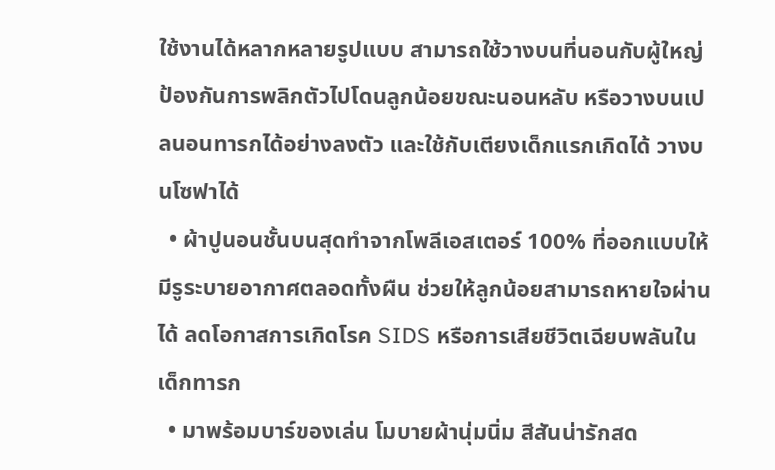ใช้งานได้หลากหลายรูปแบบ สามารถใช้วางบนที่นอนกับผู้ใหญ่ ป้องกันการพลิกตัวไปโดนลูกน้อยขณะนอนหลับ หรือวางบนเปลนอนทารกได้อย่างลงตัว และใช้กับเตียงเด็กแรกเกิดได้ วางบนโซฟาได้
  • ผ้าปูนอนชั้นบนสุดทำจากโพลีเอสเตอร์ 100% ที่ออกแบบให้มีรูระบายอากาศตลอดทั้งผืน ช่วยให้ลูกน้อยสามารถหายใจผ่านได้ ลดโอกาสการเกิดโรค SIDS หรือการเสียชีวิตเฉียบพลันในเด็กทารก
  • มาพร้อมบาร์ของเล่น โมบายผ้านุ่มนิ่ม สีสันน่ารักสด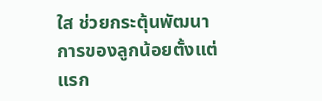ใส ช่วยกระตุ้นพัฒนาการของลูกน้อยตั้งแต่แรก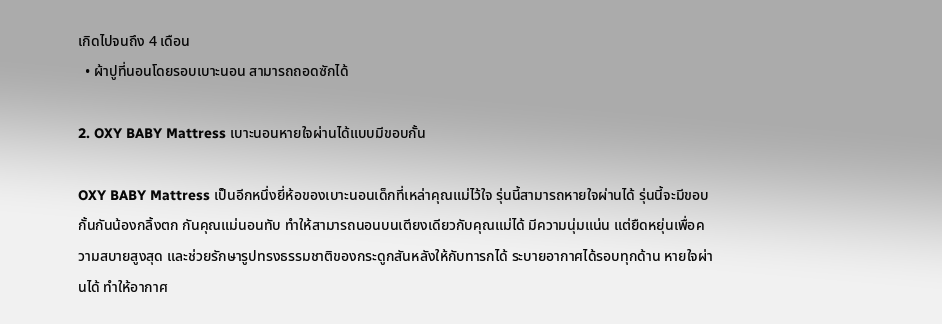เกิดไปจนถึง 4 เดือน
  • ผ้าปูที่นอนโดยรอบเบาะนอน สามารถถอดซักได้

2. OXY BABY Mattress เบาะนอนหายใจผ่านได้แบบมีขอบกั้น

OXY BABY Mattress เป็นอีกหนึ่งยี่ห้อของเบาะนอนเด็กที่เหล่าคุณแม่ไว้ใจ รุ่นนี้สามารถหายใจผ่านได้ รุ่นนี้จะมีขอบกั้นกันน้องกลิ้งตก กันคุณแม่นอนทับ ทำให้สามารถนอนบนเตียงเดียวกับคุณแม่ได้ มีความนุ่มแน่น แต่ยืดหยุ่นเพื่อความสบายสูงสุด และช่วยรักษารูปทรงธรรมชาติของกระดูกสันหลังให้กับทารกได้ ระบายอากาศได้รอบทุกด้าน หายใจผ่านได้ ทำให้อากาศ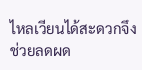ไหลเวียนได้สะดวกจึงช่วยลดผด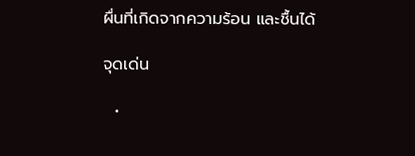ผื่นที่เกิดจากความร้อน และชื้นได้

จุดเด่น

  •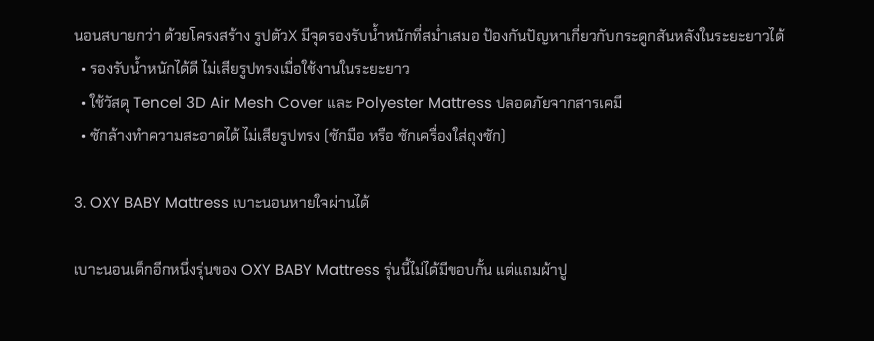นอนสบายกว่า ด้วยโครงสร้าง รูปตัวX มีจุดรองรับน้ำหนักที่สม่ำเสมอ ป้องกันปัญหาเกี่ยวกับกระดูกสันหลังในระยะยาวได้
  • รองรับน้ำหนักได้ดี ไม่เสียรูปทรงเมื่อใช้งานในระยะยาว
  • ใช้วัสดุ Tencel 3D Air Mesh Cover และ Polyester Mattress ปลอดภัยจากสารเคมี
  • ซักล้างทำความสะอาดได้ ไม่เสียรูปทรง (ซักมือ หรือ ซักเครื่องใส่ถุงซัก)

3. OXY BABY Mattress เบาะนอนหายใจผ่านได้

เบาะนอนเด็กอีกหนึ่งรุ่นของ OXY BABY Mattress รุ่นนี้ไม่ได้มีขอบกั้น แต่แถมผ้าปู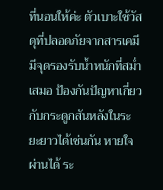ที่นอนให้ค่ะ ตัวเบาะใช้วัสดุที่ปลอดภัยจากสารเคมี มีจุดรองรับน้ำหนักที่สม่ำเสมอ ป้องกันปัญหาเกี่ยวกับกระดูกสันหลังในระยะยาวได้เช่นกัน หายใจผ่านได้ ระ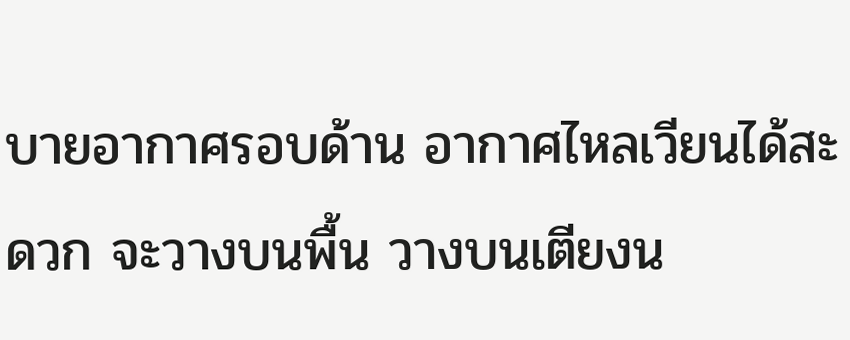บายอากาศรอบด้าน อากาศไหลเวียนได้สะดวก จะวางบนพื้น วางบนเตียงน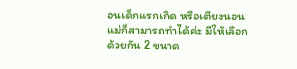อนเด็กแรกเกิด หรือเตียงนอนแม่ก็สามารถทำได้ค่ะ มีให้เลือกด้วยกัน 2 ขนาด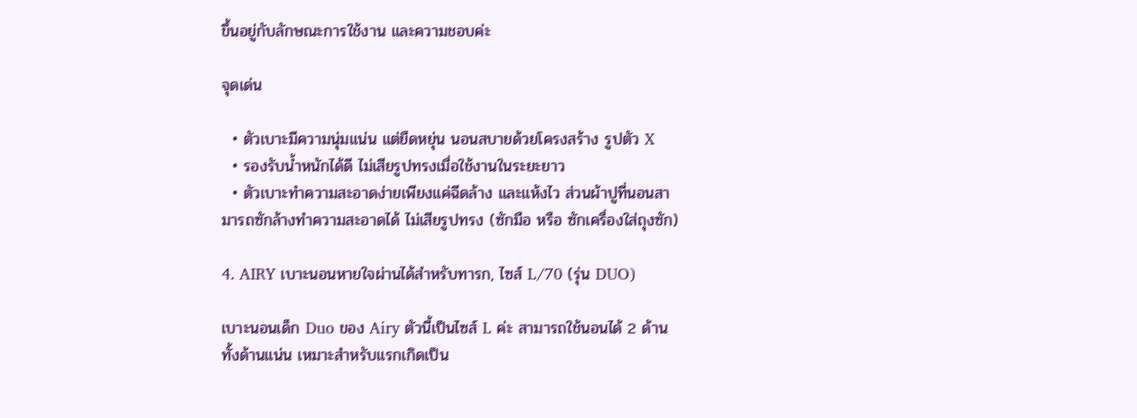ขึ้นอยู่กับลักษณะการใช้งาน และความชอบค่ะ

จุดเด่น

  • ตัวเบาะมีความนุ่มแน่น แต่ยืดหยุ่น นอนสบายด้วยโครงสร้าง รูปตัว X
  • รองรับน้ำหนักได้ดี ไม่เสียรูปทรงเมื่อใช้งานในระยะยาว
  • ตัวเบาะทำความสะอาดง่ายเพียงแค่ฉีดล้าง และแห้งไว ส่วนผ้าปูที่นอนสามารถซักล้างทำความสะอาดได้ ไม่เสียรูปทรง (ซักมือ หรือ ซักเครื่องใส่ถุงซัก)

4. AIRY เบาะนอนหายใจผ่านได้สำหรับทารก, ไซส์ L/70 (รุ่น DUO)

เบาะนอนเด็ก Duo ของ Airy ตัวนี้เป็นไซส์ L ค่ะ สามารถใช้นอนได้ 2 ด้าน ทั้งด้านแน่น เหมาะสำหรับแรกเกิดเป็น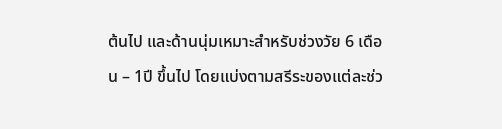ต้นไป และด้านนุ่มเหมาะสำหรับช่วงวัย 6 เดือน – 1ปี ขึ้นไป โดยแบ่งตามสรีระของแต่ละช่ว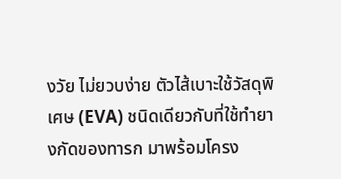งวัย ไม่ยวบง่าย ตัวไส้เบาะใช้วัสดุพิเศษ (EVA) ชนิดเดียวกับที่ใช้ทำยางกัดของทารก มาพร้อมโครง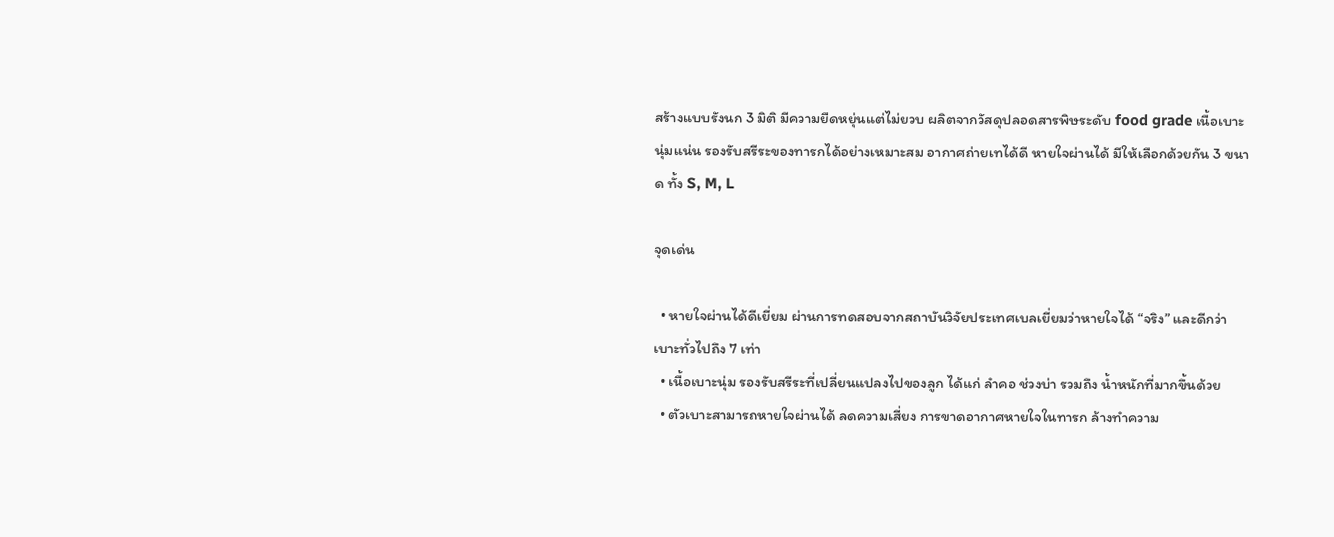สร้างแบบรังนก 3 มิติ มีความยืดหยุ่นแต่ไม่ยวบ ผลิตจากวัสดุปลอดสารพิษระดับ food grade เนื้อเบาะ นุ่มแน่น รองรับสรีระของทารกได้อย่างเหมาะสม อากาศถ่ายเทได้ดี หายใจผ่านได้ มีให้เลือกด้วยกัน 3 ขนาด ทั้ง S, M, L

จุดเด่น

  • หายใจผ่านได้ดีเยี่ยม ผ่านการทดสอบจากสถาบันวิจัยประเทศเบลเยี่ยมว่าหายใจได้ “จริง” และดีกว่าเบาะทั่วไปถึง 7 เท่า
  • เนื้อเบาะนุ่ม รองรับสรีระที่เปลี่ยนแปลงไปของลูก ได้แก่ ลำคอ ช่วงบ่า รวมถึง น้ำหนักที่มากขึ้นด้วย
  • ตัวเบาะสามารถหายใจผ่านได้ ลดความเสี่ยง การขาดอากาศหายใจในทารก ล้างทำความ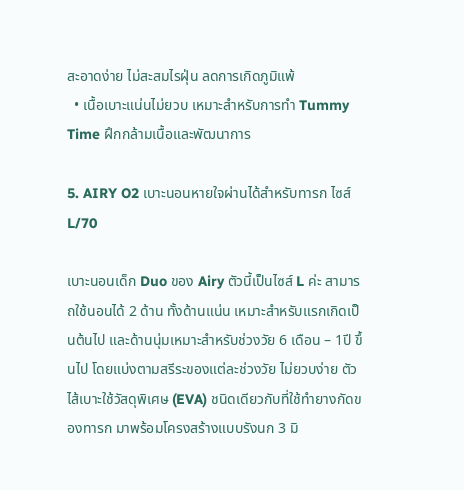สะอาดง่าย ไม่สะสมไรฝุ่น ลดการเกิดภูมิแพ้
  • เนื้อเบาะแน่นไม่ยวบ เหมาะสำหรับการทำ Tummy Time ฝึกกล้ามเนื้อและพัฒนาการ

5. AIRY O2 เบาะนอนหายใจผ่านได้สำหรับทารก ไซส์ L/70

เบาะนอนเด็ก Duo ของ Airy ตัวนี้เป็นไซส์ L ค่ะ สามารถใช้นอนได้ 2 ด้าน ทั้งด้านแน่น เหมาะสำหรับแรกเกิดเป็นต้นไป และด้านนุ่มเหมาะสำหรับช่วงวัย 6 เดือน – 1ปี ขึ้นไป โดยแบ่งตามสรีระของแต่ละช่วงวัย ไม่ยวบง่าย ตัวไส้เบาะใช้วัสดุพิเศษ (EVA) ชนิดเดียวกับที่ใช้ทำยางกัดของทารก มาพร้อมโครงสร้างแบบรังนก 3 มิ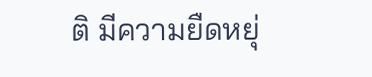ติ มีความยืดหยุ่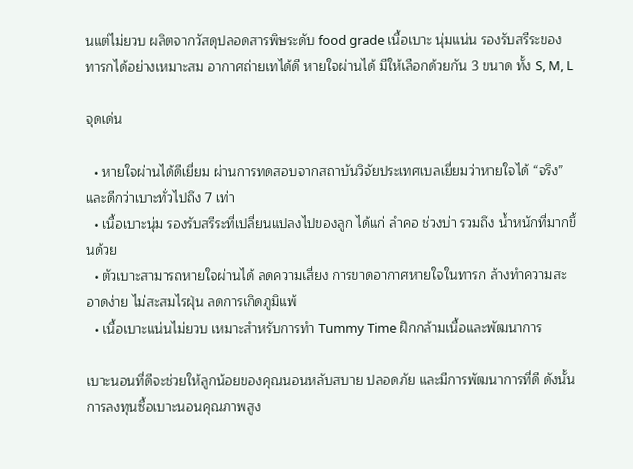นแต่ไม่ยวบ ผลิตจากวัสดุปลอดสารพิษระดับ food grade เนื้อเบาะ นุ่มแน่น รองรับสรีระของทารกได้อย่างเหมาะสม อากาศถ่ายเทได้ดี หายใจผ่านได้ มีให้เลือกด้วยกัน 3 ขนาด ทั้ง S, M, L

จุดเด่น

  • หายใจผ่านได้ดีเยี่ยม ผ่านการทดสอบจากสถาบันวิจัยประเทศเบลเยี่ยมว่าหายใจได้ “จริง” และดีกว่าเบาะทั่วไปถึง 7 เท่า
  • เนื้อเบาะนุ่ม รองรับสรีระที่เปลี่ยนแปลงไปของลูก ได้แก่ ลำคอ ช่วงบ่า รวมถึง น้ำหนักที่มากขึ้นด้วย
  • ตัวเบาะสามารถหายใจผ่านได้ ลดความเสี่ยง การขาดอากาศหายใจในทารก ล้างทำความสะอาดง่าย ไม่สะสมไรฝุ่น ลดการเกิดภูมิแพ้
  • เนื้อเบาะแน่นไม่ยวบ เหมาะสำหรับการทำ Tummy Time ฝึกกล้ามเนื้อและพัฒนาการ

เบาะนอนที่ดีจะช่วยให้ลูกน้อยของคุณนอนหลับสบาย ปลอดภัย และมีการพัฒนาการที่ดี ดังนั้น การลงทุนซื้อเบาะนอนคุณภาพสูง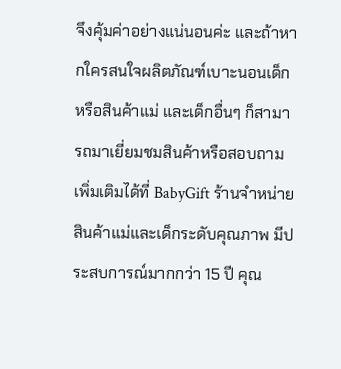จึงคุ้มค่าอย่างแน่นอนค่ะ และถ้าหากใครสนใจผลิตภัณฑ์เบาะนอนเด็ก หรือสินค้าแม่ และเด็กอื่นๆ ก็สามารถมาเยี่ยมชมสินค้าหรือสอบถามเพิ่มเติมได้ที่ BabyGift ร้านจำหน่ายสินค้าแม่และเด็กระดับคุณภาพ มีประสบการณ์มากกว่า 15 ปี คุณ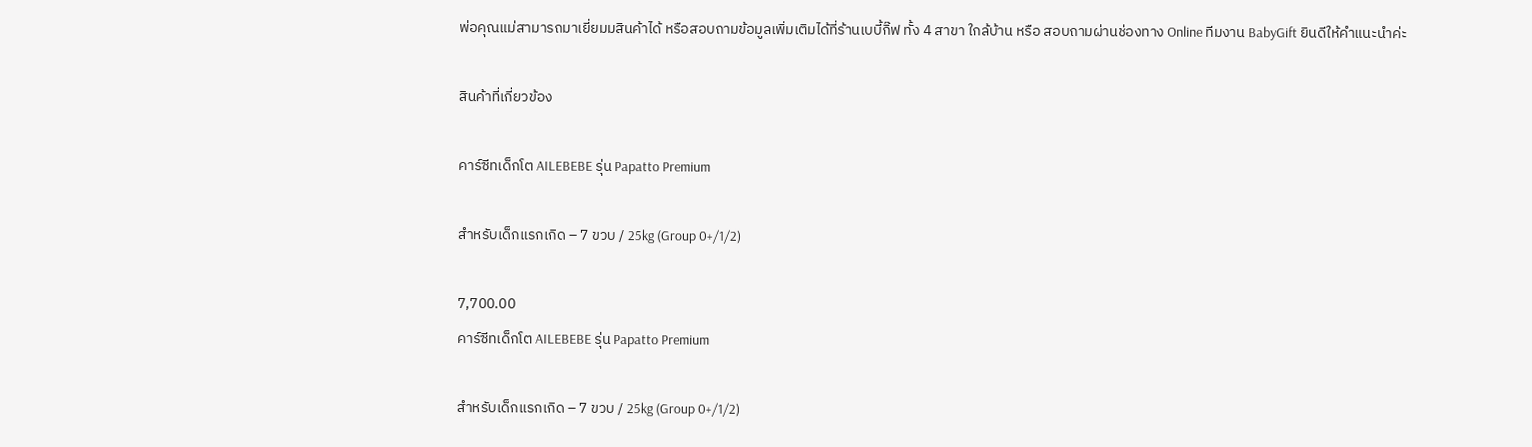พ่อคุณแม่สามารถมาเยี่ยมมสินค้าได้ หรือสอบถามข้อมูลเพิ่มเติมได้ที่ร้านเบบี้กิ๊ฟ ทั้ง 4 สาขา ใกล้บ้าน หรือ สอบถามผ่านช่องทาง Online ทีมงาน BabyGift ยินดีให้คำแนะนำค่ะ

สินค้าที่เกี่ยวข้อง

คาร์ซีทเด็กโต AILEBEBE รุ่น Papatto Premium

สำหรับเด็กแรกเกิด – 7 ขวบ / 25kg (Group 0+/1/2)

7,700.00
คาร์ซีทเด็กโต AILEBEBE รุ่น Papatto Premium

สำหรับเด็กแรกเกิด – 7 ขวบ / 25kg (Group 0+/1/2)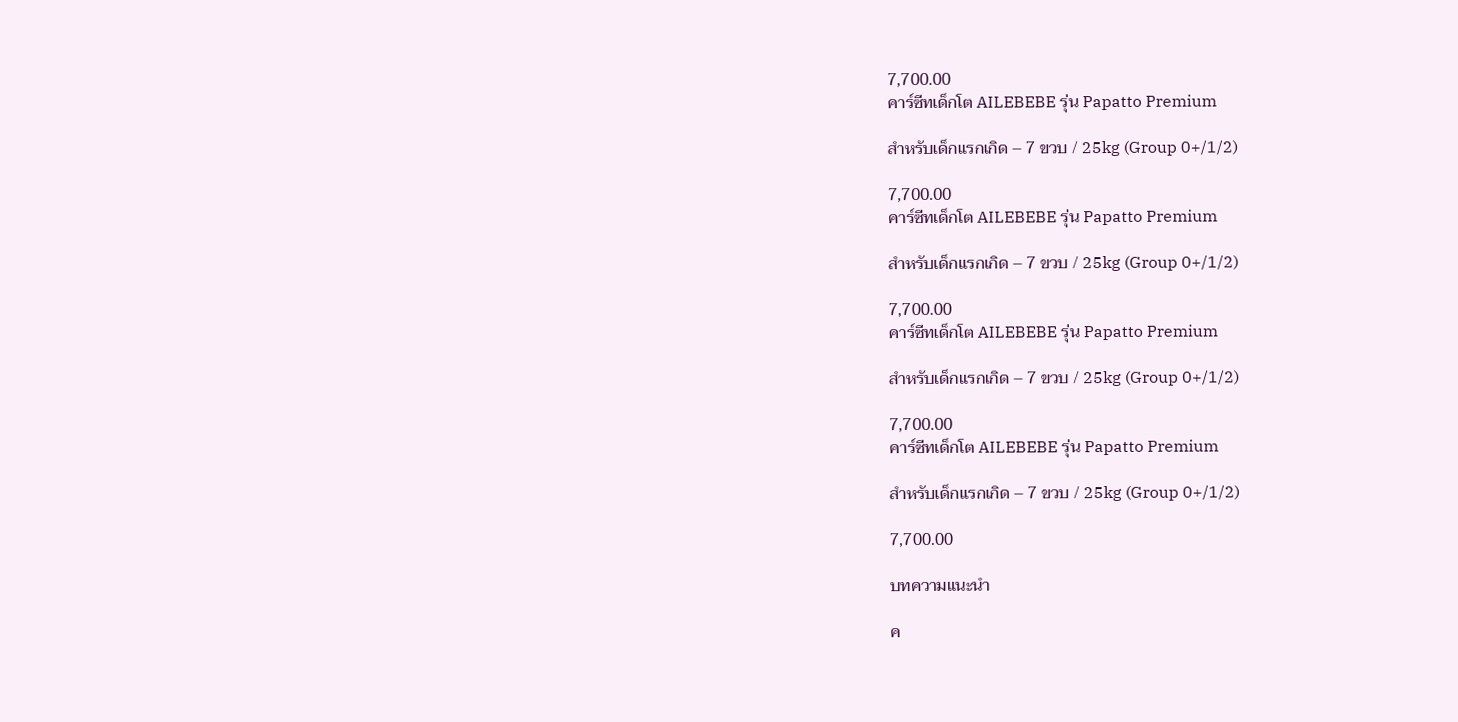7,700.00
คาร์ซีทเด็กโต AILEBEBE รุ่น Papatto Premium

สำหรับเด็กแรกเกิด – 7 ขวบ / 25kg (Group 0+/1/2)

7,700.00
คาร์ซีทเด็กโต AILEBEBE รุ่น Papatto Premium

สำหรับเด็กแรกเกิด – 7 ขวบ / 25kg (Group 0+/1/2)

7,700.00
คาร์ซีทเด็กโต AILEBEBE รุ่น Papatto Premium

สำหรับเด็กแรกเกิด – 7 ขวบ / 25kg (Group 0+/1/2)

7,700.00
คาร์ซีทเด็กโต AILEBEBE รุ่น Papatto Premium

สำหรับเด็กแรกเกิด – 7 ขวบ / 25kg (Group 0+/1/2)

7,700.00

บทความแนะนำ

ค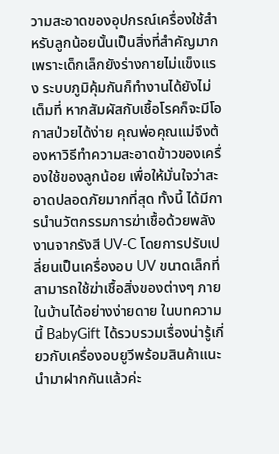วามสะอาดของอุปกรณ์เครื่องใช้สำหรับลูกน้อยนั้นเป็นสิ่งที่สำคัญมาก เพราะเด็กเล็กยังร่างกายไม่แข็งแรง ระบบภูมิคุ้มกันก็ทำงานได้ยังไม่เต็มที่ หากสัมผัสกับเชื้อโรคก็จะมีโอกาสป่วยได้ง่าย คุณพ่อคุณแม่จึงต้องหาวิธีทำความสะอาดข้าวของเครื่องใช้ของลูกน้อย เพื่อให้มั่นใจว่าสะอาดปลอดภัยมากที่สุด ทั้งนี้ ได้มีการนำนวัตกรรมการฆ่าเชื้อด้วยพลังงานจากรังสี UV-C โดยการปรับเปลี่ยนเป็นเครื่องอบ UV ขนาดเล็กที่สามารถใช้ฆ่าเชื้อสิ่งของต่างๆ ภายในบ้านได้อย่างง่ายดาย ในบทความนี้ BabyGift ได้รวบรวมเรื่องน่ารู้เกี่ยวกับเครื่องอบยูวีพร้อมสินค้าแนะนำมาฝากกันแล้วค่ะ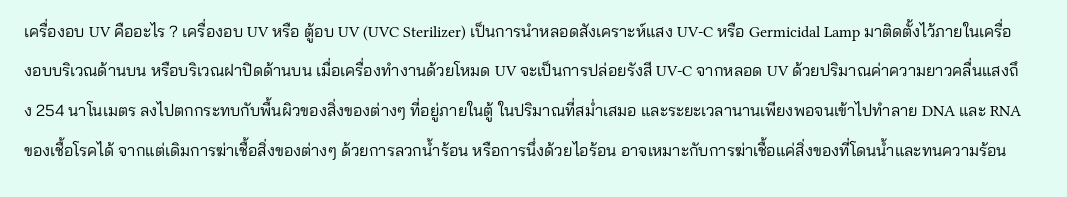เครื่องอบ UV คืออะไร ? เครื่องอบ UV หรือ ตู้อบ UV (UVC Sterilizer) เป็นการนำหลอดสังเคราะห์แสง UV-C หรือ Germicidal Lamp มาติดตั้งไว้ภายในเครื่องอบบริเวณด้านบน หรือบริเวณฝาปิดด้านบน เมื่อเครื่องทำงานด้วยโหมด UV จะเป็นการปล่อยรังสี UV-C จากหลอด UV ด้วยปริมาณค่าความยาวคลื่นแสงถึง 254 นาโนเมตร ลงไปตกกระทบกับพื้นผิวของสิ่งของต่างๆ ที่อยู่ภายในตู้ ในปริมาณที่สม่ำเสมอ และระยะเวลานานเพียงพอจนเข้าไปทำลาย DNA และ RNA ของเชื้อโรคได้ จากแต่เดิมการฆ่าเชื้อสิ่งของต่างๆ ด้วยการลวกน้ำร้อน หรือการนึ่งด้วยไอร้อน อาจเหมาะกับการฆ่าเชื้อแค่สิ่งของที่โดนน้ำและทนความร้อน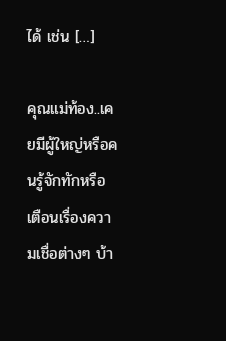ได้ เช่น […]

คุณแม่ท้อง..เคยมีผู้ใหญ่หรือคนรู้จักทักหรือเตือนเรื่องความเชื่อต่างๆ บ้า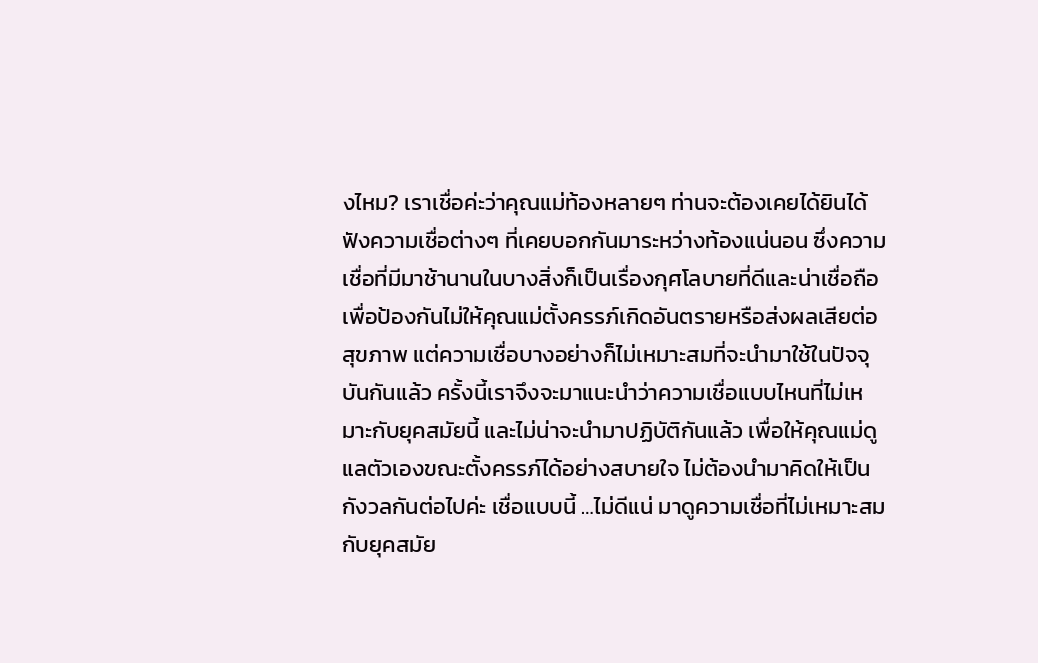งไหม? เราเชื่อค่ะว่าคุณแม่ท้องหลายๆ ท่านจะต้องเคยได้ยินได้ฟังความเชื่อต่างๆ ที่เคยบอกกันมาระหว่างท้องแน่นอน ซึ่งความเชื่อที่มีมาช้านานในบางสิ่งก็เป็นเรื่องกุศโลบายที่ดีและน่าเชื่อถือ เพื่อป้องกันไม่ให้คุณแม่ตั้งครรภ์เกิดอันตรายหรือส่งผลเสียต่อสุขภาพ แต่ความเชื่อบางอย่างก็ไม่เหมาะสมที่จะนำมาใช้ในปัจจุบันกันแล้ว ครั้งนี้เราจึงจะมาแนะนำว่าความเชื่อแบบไหนที่ไม่เหมาะกับยุคสมัยนี้ และไม่น่าจะนำมาปฏิบัติกันแล้ว เพื่อให้คุณแม่ดูแลตัวเองขณะตั้งครรภ์ได้อย่างสบายใจ ไม่ต้องนำมาคิดให้เป็นกังวลกันต่อไปค่ะ เชื่อแบบนี้ …ไม่ดีแน่ มาดูความเชื่อที่ไม่เหมาะสมกับยุคสมัย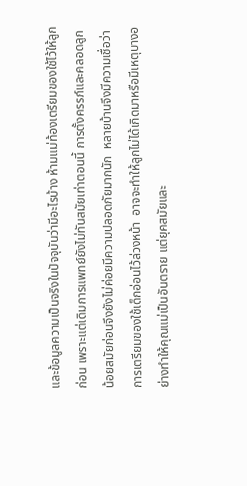และข้อมูลความเป็นจริงในปัจจุบันว่ามีอะไรบ้าง ห้ามแม่ท้องเตรียมของใช้ไว้ให้ลูกก่อน เพราะแต่เดิมการแพทย์ยังไม่ทันสมัยเท่าตอนนี้ การตั้งครรภ์และคลอดลูกน้อยสมัยก่อนจึงยังไม่ค่อยมีความปลอดภัยมากนัก  หลายบ้านจึงมีความเชื่อว่าการเตรียมของใช้เด็กอ่อนไว้ล่วงหน้า  อาจจะทำให้ลูกไม่ได้เกิดมาหรือมีเหตุบางอย่างทำให้คุณแม่เป็นอันตราย แต่ยุคสมัยและ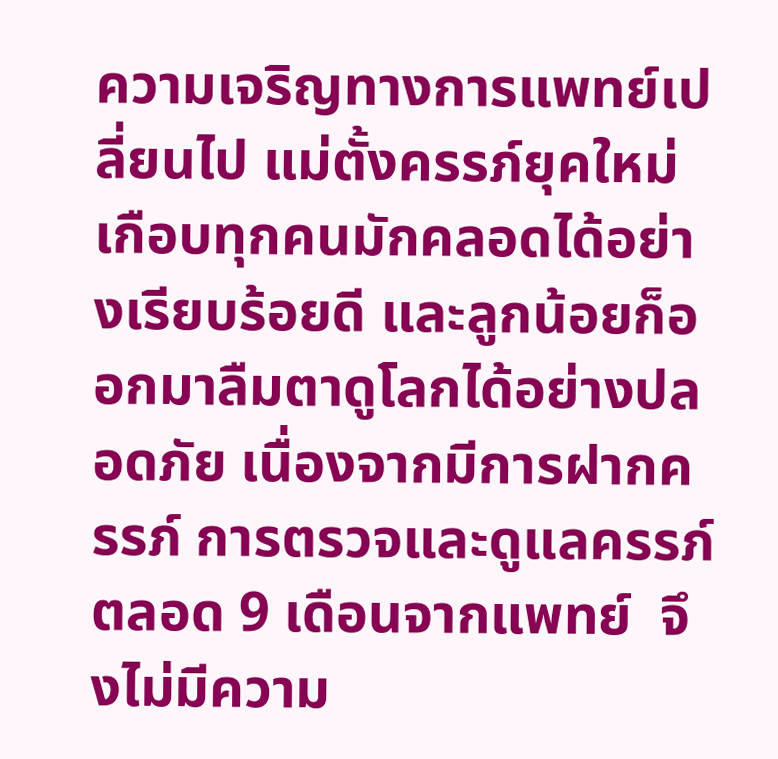ความเจริญทางการแพทย์เปลี่ยนไป แม่ตั้งครรภ์ยุคใหม่เกือบทุกคนมักคลอดได้อย่างเรียบร้อยดี และลูกน้อยก็ออกมาลืมตาดูโลกได้อย่างปลอดภัย เนื่องจากมีการฝากครรภ์ การตรวจและดูแลครรภ์ตลอด 9 เดือนจากแพทย์  จึงไม่มีความ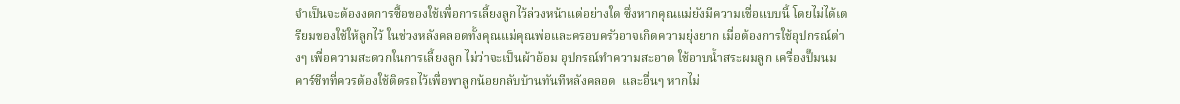จำเป็นจะต้องงดการซื้อของใช้เพื่อการเลี้ยงลูกไว้ล่วงหน้าแต่อย่างใด ซึ่งหากคุณแม่ยังมีความเชื่อแบบนี้ โดยไม่ได้เตรียมของใช้ให้ลูกไว้ ในช่วงหลังคลอดทั้งคุณแม่คุณพ่อและครอบครัวอาจเกิดความยุ่งยาก เมื่อต้องการใช้อุปกรณ์ต่างๆ เพื่อความสะดวกในการเลี้ยงลูก ไม่ว่าจะเป็นผ้าอ้อม อุปกรณ์ทำความสะอาด ใช้อาบน้ำสระผมลูก เครื่องปั๊มนม คาร์ซีทที่ควรต้องใช้ติดรถไว้เพื่อพาลูกน้อยกลับบ้านทันทีหลังคลอด  และอื่นๆ หากไม่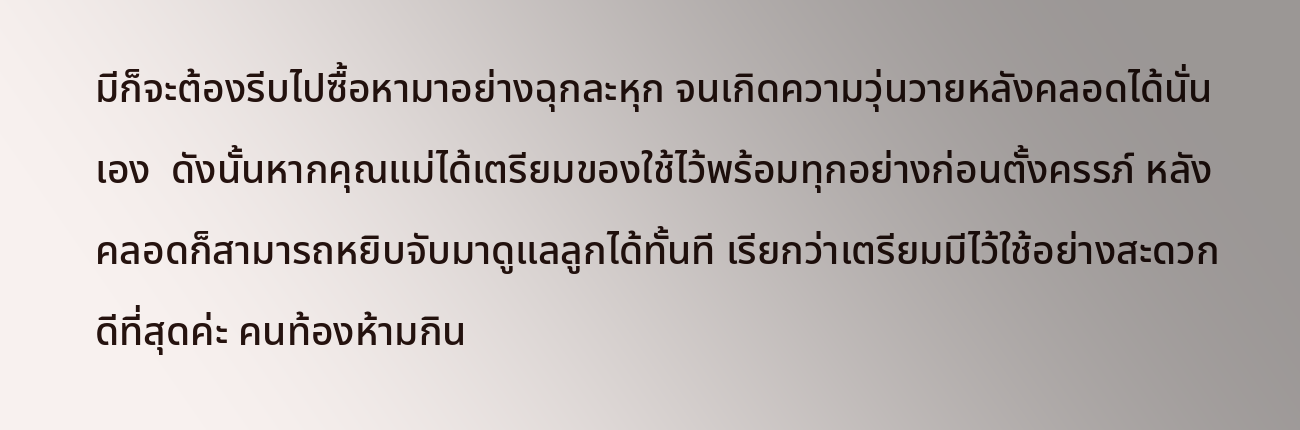มีก็จะต้องรีบไปซื้อหามาอย่างฉุกละหุก จนเกิดความวุ่นวายหลังคลอดได้นั่นเอง  ดังนั้นหากคุณแม่ได้เตรียมของใช้ไว้พร้อมทุกอย่างก่อนตั้งครรภ์ หลังคลอดก็สามารถหยิบจับมาดูแลลูกได้ทั้นที เรียกว่าเตรียมมีไว้ใช้อย่างสะดวกดีที่สุดค่ะ คนท้องห้ามกิน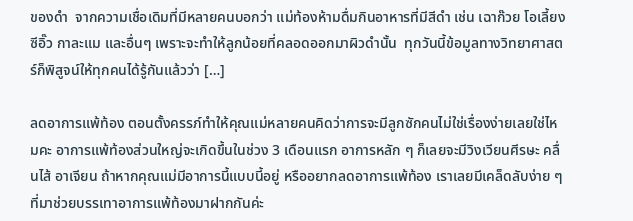ของดำ  จากความเชื่อเดิมที่มีหลายคนบอกว่า แม่ท้องห้ามดื่มกินอาหารที่มีสีดำ เช่น เฉาก๊วย โอเลี้ยง ซีอิ๊ว กาละแม และอื่นๆ เพราะจะทำให้ลูกน้อยที่คลอดออกมาผิวดำนั้น  ทุกวันนี้ข้อมูลทางวิทยาศาสตร์ก็พิสูจน์ให้ทุกคนได้รู้กันแล้วว่า […]

ลดอาการแพ้ท้อง ตอนตั้งครรภ์ทำให้คุณแม่หลายคนคิดว่าการจะมีลูกซักคนไม่ใช่เรื่องง่ายเลยใช่ไหมคะ อาการแพ้ท้องส่วนใหญ่จะเกิดขึ้นในช่วง 3 เดือนแรก อาการหลัก ๆ ก็เลยจะมีวิงเวียนศีรษะ คลื่นไส้ อาเจียน ถ้าหากคุณแม่มีอาการนี้แบบนี้อยู่ หรืออยากลดอาการแพ้ท้อง เราเลยมีเคล็ดลับง่าย ๆ ที่มาช่วยบรรเทาอาการแพ้ท้องมาฝากกันค่ะ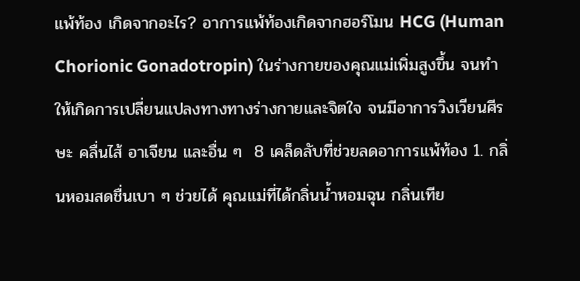แพ้ท้อง เกิดจากอะไร? อาการแพ้ท้องเกิดจากฮอร์โมน HCG (Human Chorionic Gonadotropin) ในร่างกายของคุณแม่เพิ่มสูงขึ้น จนทำให้เกิดการเปลี่ยนแปลงทางทางร่างกายและจิตใจ จนมีอาการวิงเวียนศีรษะ คลื่นไส้ อาเจียน และอื่น ๆ  8 เคล็ดลับที่ช่วยลดอาการแพ้ท้อง 1. กลิ่นหอมสดชื่นเบา ๆ ช่วยได้ คุณแม่ที่ได้กลิ่นน้ำหอมฉุน กลิ่นเทีย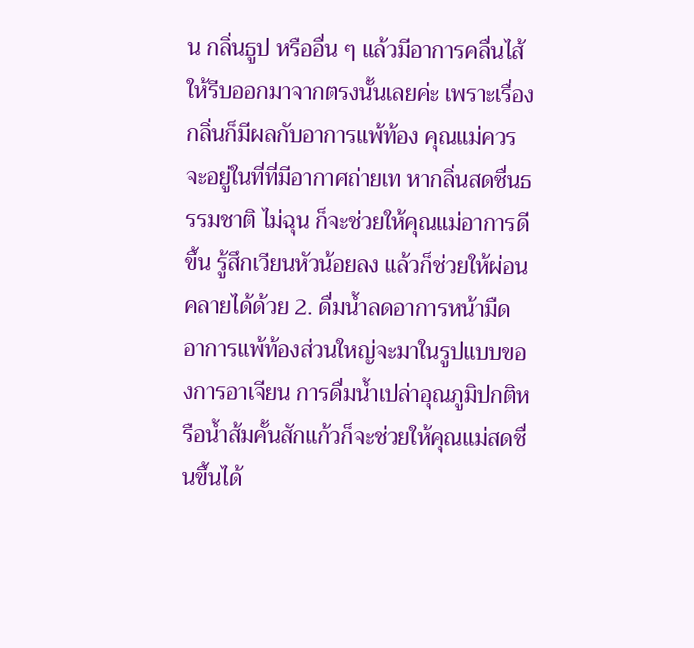น กลิ่นธูป หรืออื่น ๆ แล้วมีอาการคลื่นไส้ ให้รีบออกมาจากตรงนั้นเลยค่ะ เพราะเรื่องกลิ่นก็มีผลกับอาการแพ้ท้อง คุณแม่ควรจะอยู่ในที่ที่มีอากาศถ่ายเท หากลิ่นสดชื่นธรรมชาติ ไม่ฉุน ก็จะช่วยให้คุณแม่อาการดีขึ้น รู้สึกเวียนหัวน้อยลง แล้วก็ช่วยให้ผ่อนคลายได้ด้วย 2. ดื่มน้ำลดอาการหน้ามืด อาการแพ้ท้องส่วนใหญ่จะมาในรูปแบบของการอาเจียน การดื่มน้ำเปล่าอุณภูมิปกติหรือน้ำส้มคั้นสักแก้วก็จะช่วยให้คุณแม่สดชื่นขึ้นได้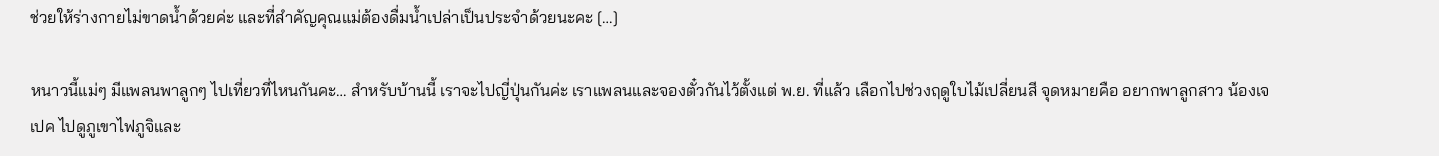ช่วยให้ร่างกายไม่ขาดน้ำด้วยค่ะ และที่สำคัญคุณแม่ต้องดื่มน้ำเปล่าเป็นประจำด้วยนะคะ […]

หนาวนี้แม่ๆ มีแพลนพาลูกๆ ไปเที่ยวที่ไหนกันคะ… สำหรับบ้านนี้ เราจะไปญี่ปุ่นกันค่ะ เราแพลนและจองตั๋วกันไว้ตั้งแต่ พ.ย. ที่แล้ว เลือกไปช่วงฤดูใบไม้เปลี่ยนสี จุดหมายคือ อยากพาลูกสาว น้องเจเปค ไปดูภูเขาไฟภูจิและ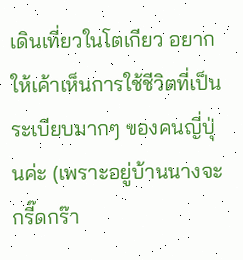เดินเที่ยวในโตเกียว อยากให้เค้าเห็นการใช้ชีวิตที่เป็นระเบียบมากๆ ของคนญี่ปุ่นค่ะ (เพราะอยู่บ้านนางจะกรี๊ดกร๊า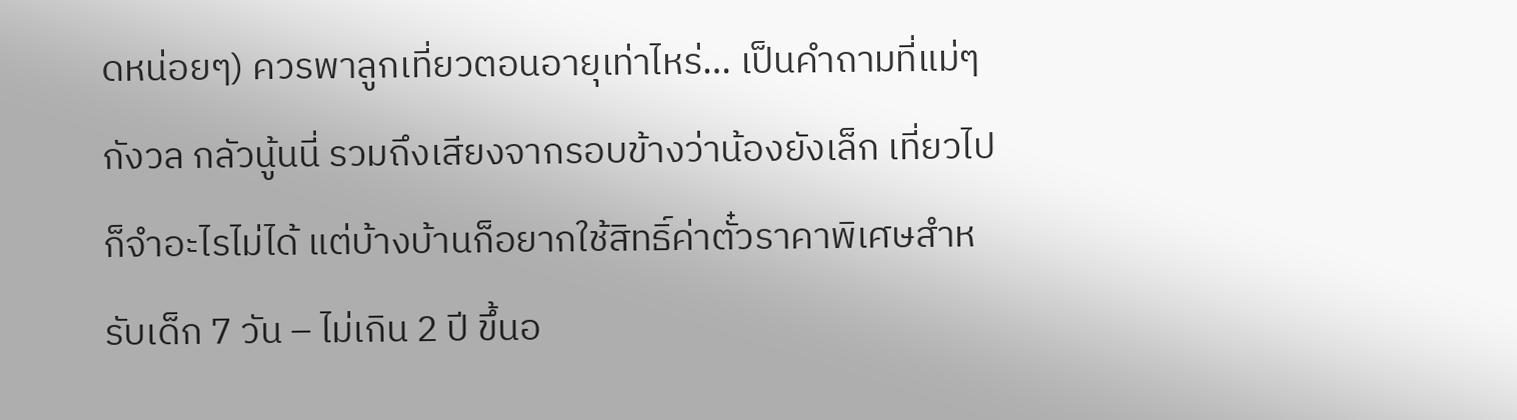ดหน่อยๆ) ควรพาลูกเที่ยวตอนอายุเท่าไหร่… เป็นคำถามที่แม่ๆ กังวล กลัวนู้นนี่ รวมถึงเสียงจากรอบข้างว่าน้องยังเล็ก เที่ยวไปก็จำอะไรไม่ได้ แต่บ้างบ้านก็อยากใช้สิทธิ์ค่าตั๋วราคาพิเศษสำหรับเด็ก 7 วัน – ไม่เกิน 2 ปี ขึ้นอ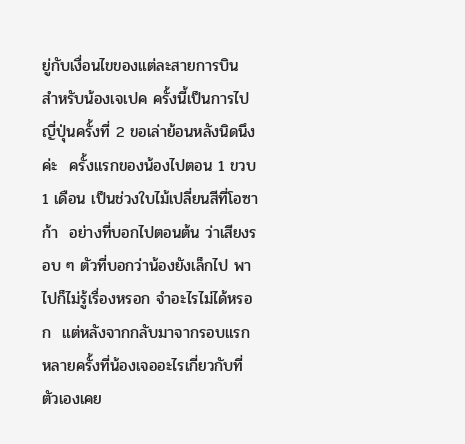ยู่กับเงื่อนไขของแต่ละสายการบิน สำหรับน้องเจเปค ครั้งนี้เป็นการไปญี่ปุ่นครั้งที่ 2 ขอเล่าย้อนหลังนิดนึงค่ะ  ครั้งแรกของน้องไปตอน 1 ขวบ 1 เดือน เป็นช่วงใบไม้เปลี่ยนสีที่โอซาก้า  อย่างที่บอกไปตอนต้น ว่าเสียงรอบ ๆ ตัวที่บอกว่าน้องยังเล็กไป พาไปก็ไม่รู้เรื่องหรอก จำอะไรไม่ได้หรอก  แต่หลังจากกลับมาจากรอบแรก หลายครั้งที่น้องเจออะไรเกี่ยวกับที่ตัวเองเคย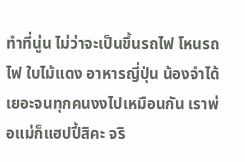ทำที่นู่น ไม่ว่าจะเป็นขึ้นรถไฟ โหนรถไฟ ใบไม้แดง อาหารญี่ปุ่น น้องจำได้เยอะจนทุกคนงงไปเหมือนกัน เราพ่อแม่ก็แฮปปี้สิคะ จริ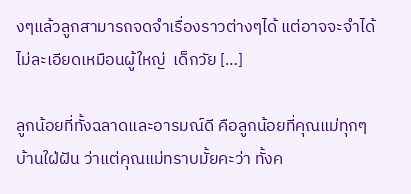งๆแล้วลูกสามารถจดจำเรื่องราวต่างๆได้ แต่อาจจะจำได้ไม่ละเอียดเหมือนผู้ใหญ่  เด็กวัย […]

ลูกน้อยที่ทั้งฉลาดและอารมณ์ดี คือลูกน้อยที่คุณแม่ทุกๆ บ้านใฝ่ฝัน ว่าแต่คุณแม่ทราบมั้ยคะว่า ทั้งค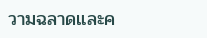วามฉลาดและค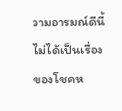วามอารมณ์ดีนี้ ไม่ได้เป็นเรื่องของโชคห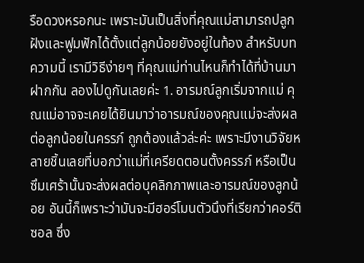รือดวงหรอกนะ เพราะมันเป็นสิ่งที่คุณแม่สามารถปลูกฝังและฟูมฟักได้ตั้งแต่ลูกน้อยยังอยู่ในท้อง สำหรับบทความนี้ เรามีวิธีง่ายๆ ที่คุณแม่ท่านไหนก็ทำได้ที่บ้านมาฝากกัน ลองไปดูกันเลยค่ะ 1. อารมณ์ลูกเริ่มจากแม่ คุณแม่อาจจะเคยได้ยินมาว่าอารมณ์ของคุณแม่จะส่งผลต่อลูกน้อยในครรภ์ ถูกต้องแล้วล่ะค่ะ เพราะมีงานวิจัยหลายชิ้นเลยที่บอกว่าแม่ที่เครียดตอนตั้งครรภ์ หรือเป็นซึมเศร้านั้นจะส่งผลต่อบุคลิกภาพและอารมณ์ของลูกน้อย อันนี้ก็เพราะว่ามันจะมีฮอร์โมนตัวนึงที่เรียกว่าคอร์ติซอล ซึ่ง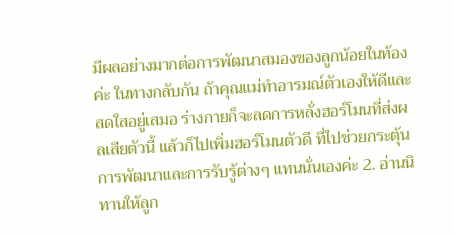มีผลอย่างมากต่อการพัฒนาสมองของลูกน้อยในท้องค่ะ ในทางกลับกัน ถ้าคุณแม่ทำอารมณ์ตัวเองให้ดีและสดใสอยู่เสมอ ร่างกายก็จะลดการหลั่งฮอร์โมนที่ส่งผลเสียตัวนี้ แล้วก็ไปเพิ่มฮอร์โมนตัวดี ที่ไปช่วยกระตุ้นการพัฒนาและการรับรู้ต่างๆ แทนนั่นเองค่ะ 2. อ่านนิทานให้ลูก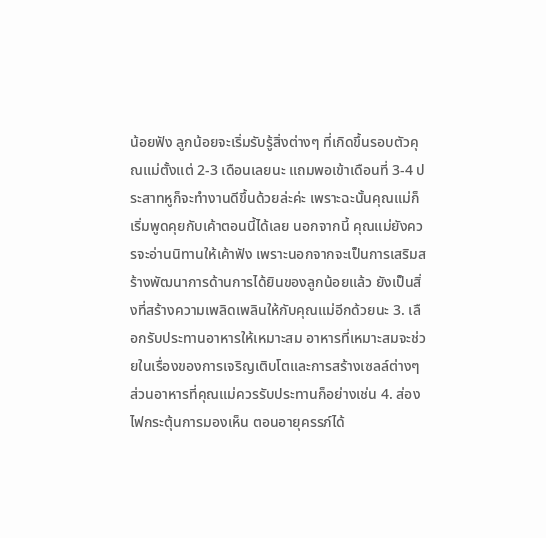น้อยฟัง ลูกน้อยจะเริ่มรับรู้สิ่งต่างๆ ที่เกิดขึ้นรอบตัวคุณแม่ตั้งแต่ 2-3 เดือนเลยนะ แถมพอเข้าเดือนที่ 3-4 ประสาทหูก็จะทำงานดีขึ้นด้วยล่ะค่ะ เพราะฉะนั้นคุณแม่ก็เริ่มพูดคุยกับเค้าตอนนี้ได้เลย นอกจากนี้ คุณแม่ยังควรจะอ่านนิทานให้เค้าฟัง เพราะนอกจากจะเป็นการเสริมสร้างพัฒนาการด้านการได้ยินของลูกน้อยแล้ว ยังเป็นสิ่งที่สร้างความเพลิดเพลินให้กับคุณแม่อีกด้วยนะ 3. เลือกรับประทานอาหารให้เหมาะสม อาหารที่เหมาะสมจะช่วยในเรื่องของการเจริญเติบโตและการสร้างเซลล์ต่างๆ ส่วนอาหารที่คุณแม่ควรรับประทานก็อย่างเช่น 4. ส่องไฟกระตุ้นการมองเห็น ตอนอายุครรภ์ได้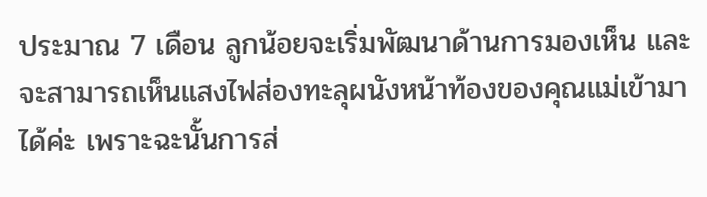ประมาณ 7 เดือน ลูกน้อยจะเริ่มพัฒนาด้านการมองเห็น และจะสามารถเห็นแสงไฟส่องทะลุผนังหน้าท้องของคุณแม่เข้ามาได้ค่ะ เพราะฉะนั้นการส่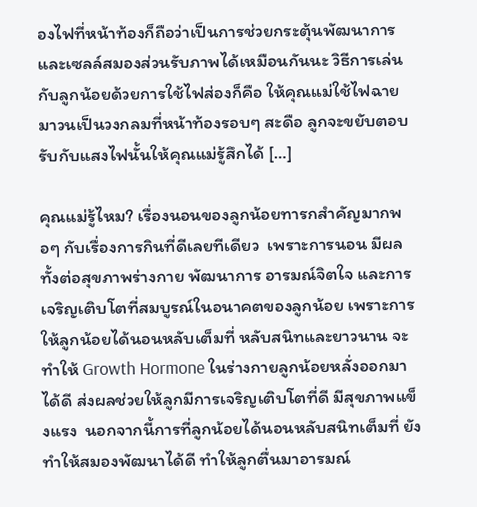องไฟที่หน้าท้องก็ถือว่าเป็นการช่วยกระตุ้นพัฒนาการและเซลล์สมองส่วนรับภาพได้เหมือนกันนะ วิธีการเล่นกับลูกน้อยด้วยการใช้ไฟส่องก็คือ ให้คุณแม่ใช้ไฟฉายมาวนเป็นวงกลมที่หน้าท้องรอบๆ สะดือ ลูกจะขยับตอบรับกับแสงไฟนั้นให้คุณแม่รู้สึกได้ […]

คุณแม่รู้ไหม? เรื่องนอนของลูกน้อยทารกสำคัญมากพอๆ กับเรื่องการกินที่ดีเลยทีเดียว  เพราะการนอน มีผลทั้งต่อสุขภาพร่างกาย พัฒนาการ อารมณ์จิตใจ และการเจริญเติบโตที่สมบูรณ์ในอนาคตของลูกน้อย เพราะการให้ลูกน้อยได้นอนหลับเต็มที่ หลับสนิทและยาวนาน จะทำให้ Growth Hormone ในร่างกายลูกน้อยหลั่งออกมาได้ดี ส่งผลช่วยให้ลูกมีการเจริญเติบโตที่ดี มีสุขภาพแข็งแรง  นอกจากนี้การที่ลูกน้อยได้นอนหลับสนิทเต็มที่ ยังทำให้สมองพัฒนาได้ดี ทำให้ลูกตื่นมาอารมณ์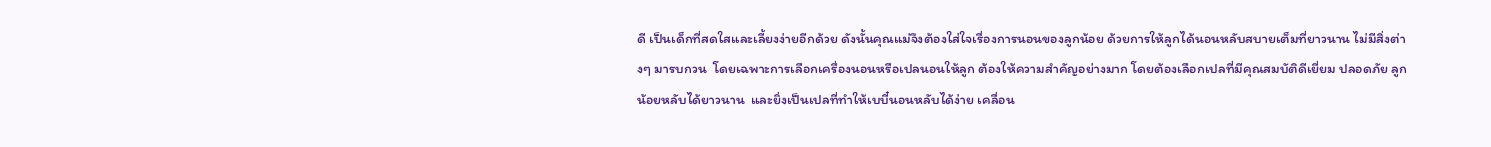ดี เป็นเด็กที่สดใสและเลี้ยงง่ายอีกด้วย ดังนั้นคุณแม่จึงต้องใส่ใจเรื่องการนอนของลูกน้อย ด้วยการให้ลูกได้นอนหลับสบายเต็มที่ยาวนาน ไม่มีสิ่งต่างๆ มารบกวน  โดยเฉพาะการเลือกเครื่องนอนหรือเปลนอนให้ลูก ต้องให้ความสำคัญอย่างมาก โดยต้องเลือกเปลที่มีคุณสมบัติดีเยี่ยม ปลอดภัย ลูกน้อยหลับได้ยาวนาน  และยิ่งเป็นเปลที่ทำให้เบบี๋นอนหลับได้ง่าย เคลื่อน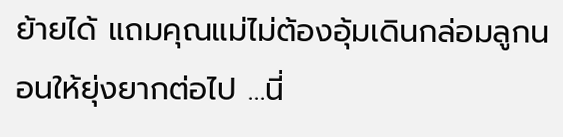ย้ายได้ แถมคุณแม่ไม่ต้องอุ้มเดินกล่อมลูกนอนให้ยุ่งยากต่อไป …นี่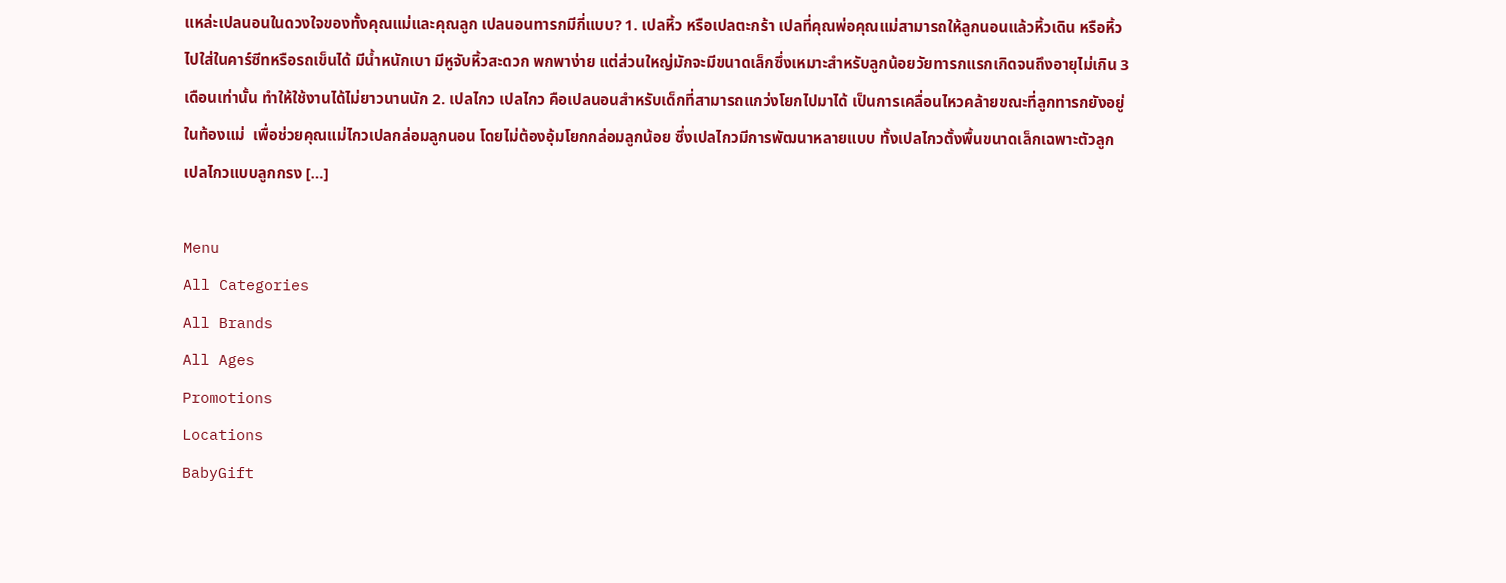แหล่ะเปลนอนในดวงใจของทั้งคุณแม่และคุณลูก เปลนอนทารกมีกี่แบบ? 1. เปลหิ้ว หรือเปลตะกร้า เปลที่คุณพ่อคุณแม่สามารถให้ลูกนอนแล้วหิ้วเดิน หรือหิ้วไปใส่ในคาร์ซีทหรือรถเข็นได้ มีน้ำหนักเบา มีหูจับหิ้วสะดวก พกพาง่าย แต่ส่วนใหญ่มักจะมีขนาดเล็กซึ่งเหมาะสำหรับลูกน้อยวัยทารกแรกเกิดจนถึงอายุไม่เกิน 3 เดือนเท่านั้น ทำให้ใช้งานได้ไม่ยาวนานนัก 2. เปลไกว เปลไกว คือเปลนอนสำหรับเด็กที่สามารถแกว่งโยกไปมาได้ เป็นการเคลื่อนไหวคล้ายขณะที่ลูกทารกยังอยู่ในท้องแม่  เพื่อช่วยคุณแม่ไกวเปลกล่อมลูกนอน โดยไม่ต้องอุ้มโยกกล่อมลูกน้อย ซึ่งเปลไกวมีการพัฒนาหลายแบบ ทั้งเปลไกวตั้งพื้นขนาดเล็กเฉพาะตัวลูก เปลไกวแบบลูกกรง […]

Menu
All Categories
All Brands
All Ages
Promotions
Locations
BabyGift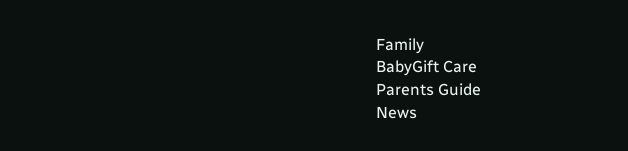Family
BabyGift Care
Parents Guide
News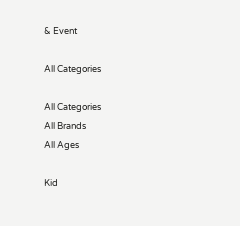& Event

All Categories

All Categories
All Brands
All Ages

Kid